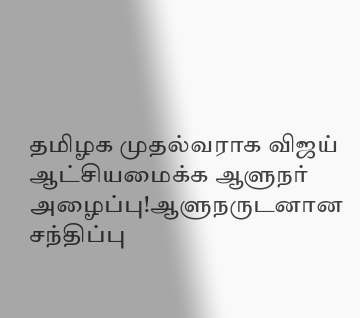தமிழக முதல்வராக விஜய் ஆட்சியமைக்க ஆளுநர் அழைப்பு!ஆளுநருடனான சந்திப்பு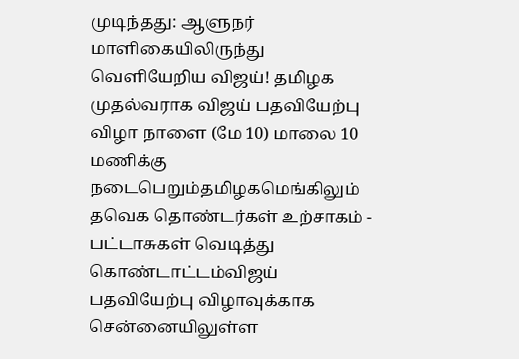முடிந்தது: ஆளுநர் மாளிகையிலிருந்து வெளியேறிய விஜய்! தமிழக முதல்வராக விஜய் பதவியேற்பு விழா நாளை (மே 10) மாலை 10 மணிக்கு நடைபெறும்தமிழகமெங்கிலும் தவெக தொண்டர்கள் உற்சாகம் - பட்டாசுகள் வெடித்து கொண்டாட்டம்விஜய் பதவியேற்பு விழாவுக்காக சென்னையிலுள்ள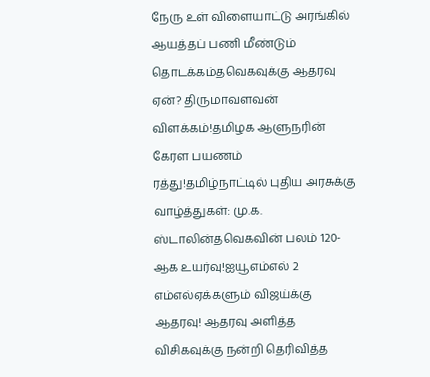நேரு உள் விளையாட்டு அரங்கில் ஆயத்தப் பணி மீண்டும் தொடக்கம்தவெகவுக்கு ஆதரவு ஏன்? திருமாவளவன் விளக்கம்!தமிழக ஆளுநரின் கேரள பயணம் ரத்து!தமிழ்நாட்டில் புதிய அரசுக்கு வாழ்த்துகள்: மு.க. ஸ்டாலின்தவெகவின் பலம் 120-ஆக உயர்வு!ஐயூஎம்எல் 2 எம்எல்ஏக்களும் விஜய்க்கு ஆதரவு! ஆதரவு அளித்த விசிகவுக்கு நன்றி தெரிவித்த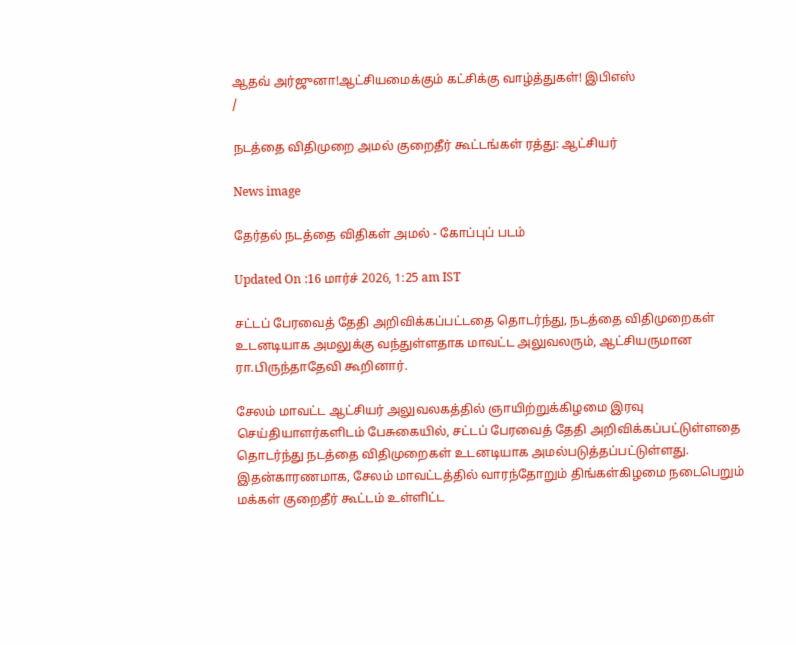ஆதவ் அர்ஜுனா!ஆட்சியமைக்கும் கட்சிக்கு வாழ்த்துகள்! இபிஎஸ்
/

நடத்தை விதிமுறை அமல் குறைதீர் கூட்டங்கள் ரத்து: ஆட்சியர்

News image

தேர்தல் நடத்தை விதிகள் அமல் - கோப்புப் படம்

Updated On :16 மார்ச் 2026, 1:25 am IST

சட்டப் பேரவைத் தேதி அறிவிக்கப்பட்டதை தொடர்ந்து, நடத்தை விதிமுறைகள் உடனடியாக அமலுக்கு வந்துள்ளதாக மாவட்ட அலுவலரும், ஆட்சியருமான ரா.பிருந்தாதேவி கூறினார்.

சேலம் மாவட்ட ஆட்சியர் அலுவலகத்தில் ஞாயிற்றுக்கிழமை இரவு செய்தியாளர்களிடம் பேசுகையில், சட்டப் பேரவைத் தேதி அறிவிக்கப்பட்டுள்ளதை தொடர்ந்து நடத்தை விதிமுறைகள் உடனடியாக அமல்படுத்தப்பட்டுள்ளது. இதன்காரணமாக, சேலம் மாவட்டத்தில் வாரந்தோறும் திங்கள்கிழமை நடைபெறும் மக்கள் குறைதீர் கூட்டம் உள்ளிட்ட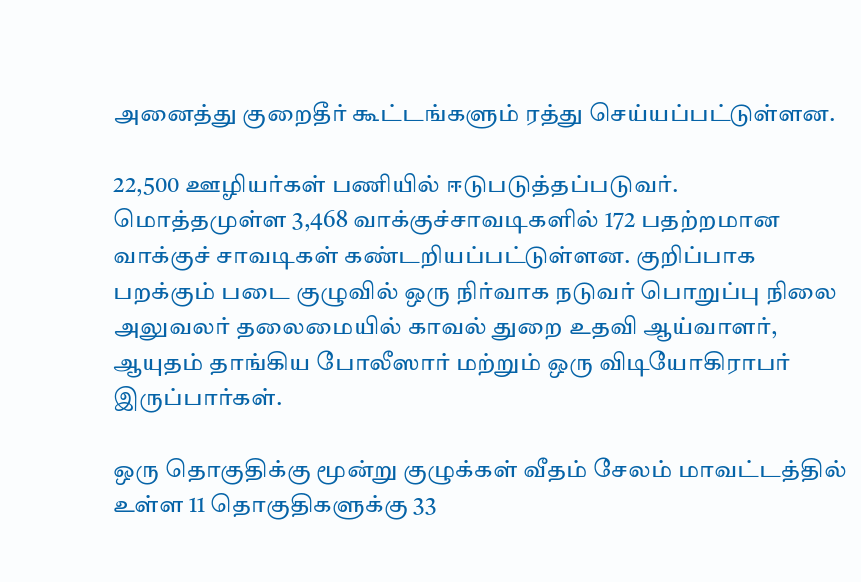அனைத்து குறைதீர் கூட்டங்களும் ரத்து செய்யப்பட்டுள்ளன.

22,500 ஊழியர்கள் பணியில் ஈடுபடுத்தப்படுவர். மொத்தமுள்ள 3,468 வாக்குச்சாவடிகளில் 172 பதற்றமான வாக்குச் சாவடிகள் கண்டறியப்பட்டுள்ளன. குறிப்பாக பறக்கும் படை குழுவில் ஒரு நிர்வாக நடுவர் பொறுப்பு நிலை அலுவலர் தலைமையில் காவல் துறை உதவி ஆய்வாளர், ஆயுதம் தாங்கிய போலீஸார் மற்றும் ஒரு விடியோகிராபர் இருப்பார்கள்.

ஒரு தொகுதிக்கு மூன்று குழுக்கள் வீதம் சேலம் மாவட்டத்தில் உள்ள 11 தொகுதிகளுக்கு 33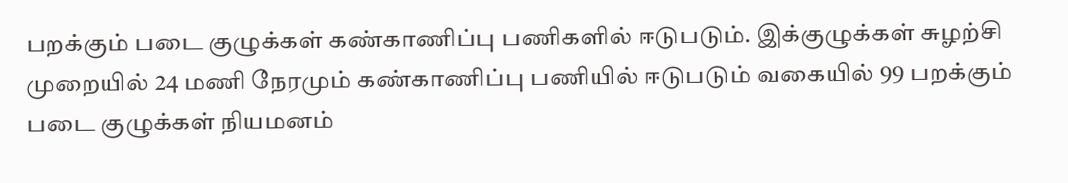பறக்கும் படை குழுக்கள் கண்காணிப்பு பணிகளில் ஈடுபடும். இக்குழுக்கள் சுழற்சி முறையில் 24 மணி நேரமும் கண்காணிப்பு பணியில் ஈடுபடும் வகையில் 99 பறக்கும் படை குழுக்கள் நியமனம்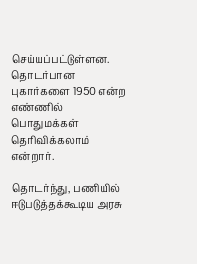செய்யப்பட்டுள்ளன. தொடர்பான புகார்களை 1950 என்ற எண்ணில் பொதுமக்கள் தெரிவிக்கலாம் என்றார்.

தொடர்ந்து, பணியில் ஈடுபடுத்தக்கூடிய அரசு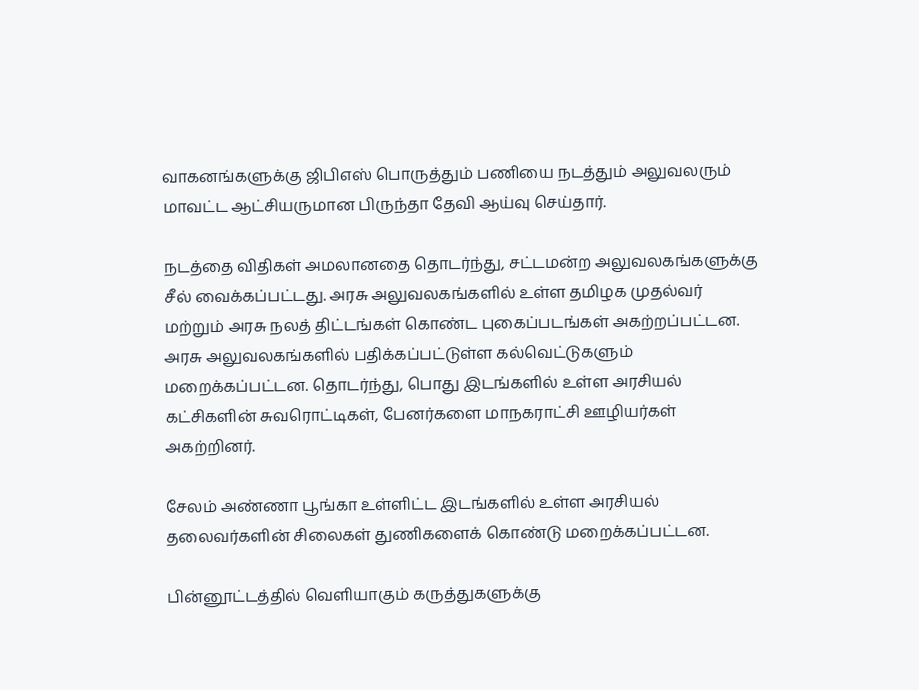வாகனங்களுக்கு ஜிபிஎஸ் பொருத்தும் பணியை நடத்தும் அலுவலரும் மாவட்ட ஆட்சியருமான பிருந்தா தேவி ஆய்வு செய்தார்.

நடத்தை விதிகள் அமலானதை தொடர்ந்து, சட்டமன்ற அலுவலகங்களுக்கு சீல் வைக்கப்பட்டது. அரசு அலுவலகங்களில் உள்ள தமிழக முதல்வர் மற்றும் அரசு நலத் திட்டங்கள் கொண்ட புகைப்படங்கள் அகற்றப்பட்டன. அரசு அலுவலகங்களில் பதிக்கப்பட்டுள்ள கல்வெட்டுகளும் மறைக்கப்பட்டன. தொடர்ந்து, பொது இடங்களில் உள்ள அரசியல் கட்சிகளின் சுவரொட்டிகள், பேனர்களை மாநகராட்சி ஊழியர்கள் அகற்றினர்.

சேலம் அண்ணா பூங்கா உள்ளிட்ட இடங்களில் உள்ள அரசியல் தலைவர்களின் சிலைகள் துணிகளைக் கொண்டு மறைக்கப்பட்டன.

பின்னூட்டத்தில் வெளியாகும் கருத்துகளுக்கு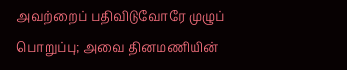அவற்றைப் பதிவிடுவோரே முழுப் பொறுப்பு; அவை தினமணியின்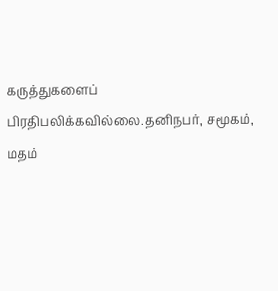கருத்துகளைப் பிரதிபலிக்கவில்லை.தனிநபர், சமூகம், மதம்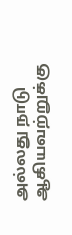அல்லது நாடு ஆகியவற்றுக்கு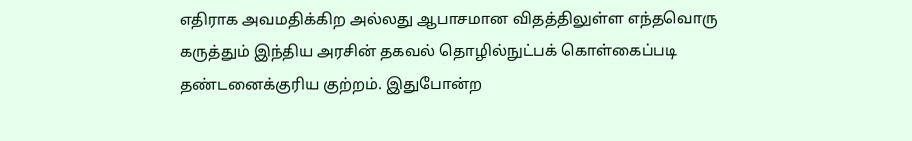எதிராக அவமதிக்கிற அல்லது ஆபாசமான விதத்திலுள்ள எந்தவொரு கருத்தும் இந்திய அரசின் தகவல் தொழில்நுட்பக் கொள்கைப்படி தண்டனைக்குரிய குற்றம். இதுபோன்ற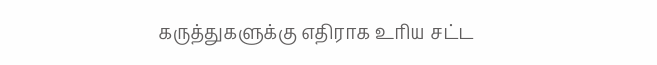கருத்துகளுக்கு எதிராக உரிய சட்ட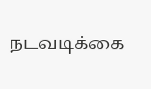நடவடிக்கை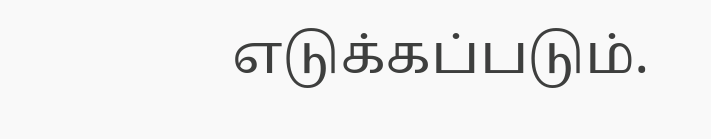எடுக்கப்படும்.